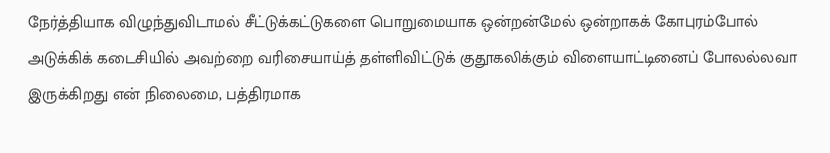நேர்த்தியாக விழுந்துவிடாமல் சீட்டுக்கட்டுகளை பொறுமையாக ஒன்றன்மேல் ஒன்றாகக் கோபுரம்போல் அடுக்கிக் கடைசியில் அவற்றை வரிசையாய்த் தள்ளிவிட்டுக் குதூகலிக்கும் விளையாட்டினைப் போலல்லவா இருக்கிறது என் நிலைமை, பத்திரமாக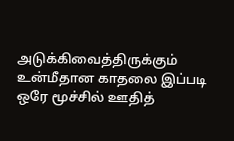அடுக்கிவைத்திருக்கும் உன்மீதான காதலை இப்படி ஒரே மூச்சில் ஊதித்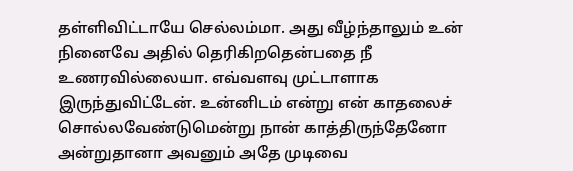தள்ளிவிட்டாயே செல்லம்மா. அது வீழ்ந்தாலும் உன் நினைவே அதில் தெரிகிறதென்பதை நீ உணரவில்லையா. எவ்வளவு முட்டாளாக இருந்துவிட்டேன். உன்னிடம் என்று என் காதலைச் சொல்லவேண்டுமென்று நான் காத்திருந்தேனோ அன்றுதானா அவனும் அதே முடிவை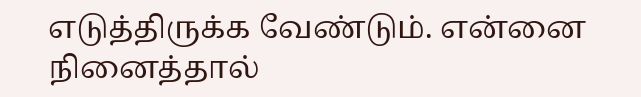எடுத்திருக்க வேண்டும். என்னை நினைத்தால்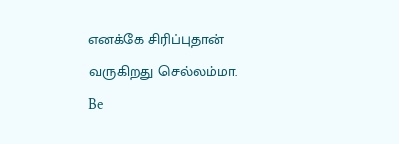எனக்கே சிரிப்புதான் வருகிறது செல்லம்மா.
Be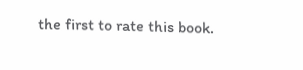the first to rate this book.